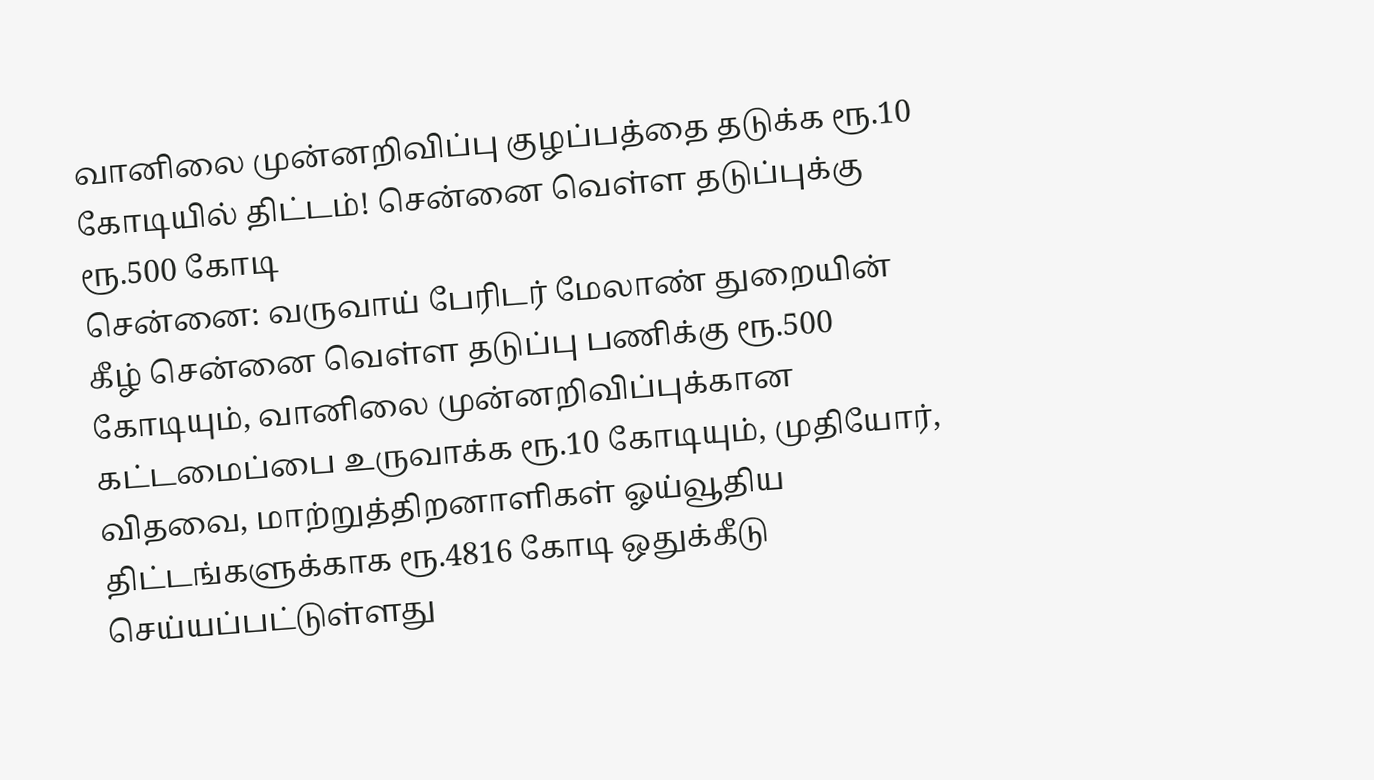வானிலை முன்னறிவிப்பு குழப்பத்தை தடுக்க ரூ.10 கோடியில் திட்டம்! சென்னை வெள்ள தடுப்புக்கு ரூ.500 கோடி
சென்னை: வருவாய் பேரிடர் மேலாண் துறையின் கீழ் சென்னை வெள்ள தடுப்பு பணிக்கு ரூ.500 கோடியும், வானிலை முன்னறிவிப்புக்கான கட்டமைப்பை உருவாக்க ரூ.10 கோடியும், முதியோர், விதவை, மாற்றுத்திறனாளிகள் ஓய்வூதிய திட்டங்களுக்காக ரூ.4816 கோடி ஒதுக்கீடு செய்யப்பட்டுள்ளது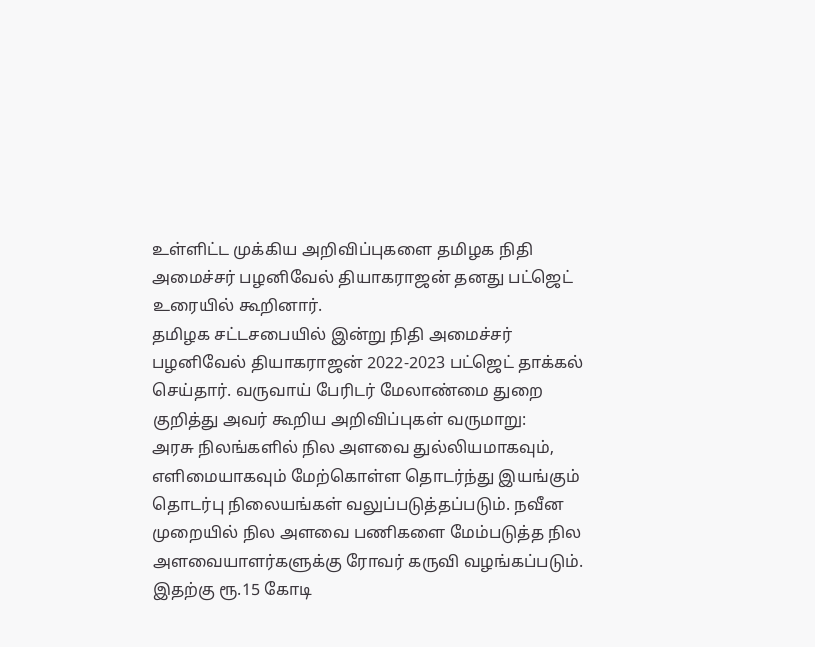உள்ளிட்ட முக்கிய அறிவிப்புகளை தமிழக நிதி அமைச்சர் பழனிவேல் தியாகராஜன் தனது பட்ஜெட் உரையில் கூறினார்.
தமிழக சட்டசபையில் இன்று நிதி அமைச்சர் பழனிவேல் தியாகராஜன் 2022-2023 பட்ஜெட் தாக்கல் செய்தார். வருவாய் பேரிடர் மேலாண்மை துறை குறித்து அவர் கூறிய அறிவிப்புகள் வருமாறு:
அரசு நிலங்களில் நில அளவை துல்லியமாகவும், எளிமையாகவும் மேற்கொள்ள தொடர்ந்து இயங்கும் தொடர்பு நிலையங்கள் வலுப்படுத்தப்படும். நவீன முறையில் நில அளவை பணிகளை மேம்படுத்த நில அளவையாளர்களுக்கு ரோவர் கருவி வழங்கப்படும். இதற்கு ரூ.15 கோடி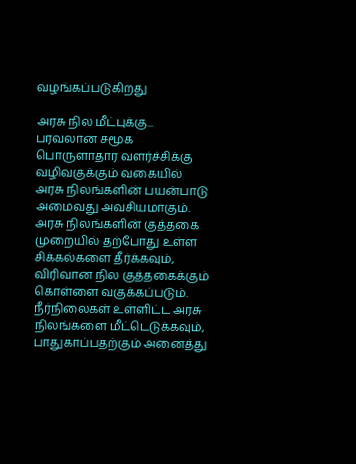வழங்கப்படுகிறது

அரசு நில மீட்புக்கு...
பரவலான சமூக பொருளாதார வளர்ச்சிக்கு வழிவகுக்கும் வகையில் அரசு நிலங்களின் பயன்பாடு அமைவது அவசியமாகும். அரசு நிலங்களின் குத்தகை முறையில் தற்போது உள்ள சிக்கல்களை தீர்க்கவும், விரிவான நில குத்தகைக்கும் கொள்ளை வகுக்கப்படும். நீர்நிலைகள் உள்ளிட்ட அரசு நிலங்களை மீட்டெடுக்கவும், பாதுகாப்பதற்கும் அனைத்து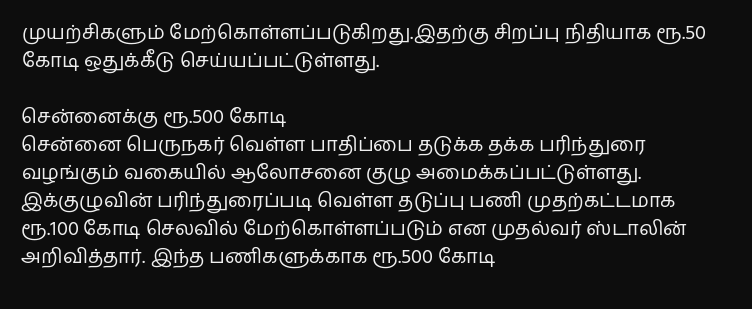முயற்சிகளும் மேற்கொள்ளப்படுகிறது.இதற்கு சிறப்பு நிதியாக ரூ.50 கோடி ஒதுக்கீடு செய்யப்பட்டுள்ளது.

சென்னைக்கு ரூ.500 கோடி
சென்னை பெருநகர் வெள்ள பாதிப்பை தடுக்க தக்க பரிந்துரை வழங்கும் வகையில் ஆலோசனை குழு அமைக்கப்பட்டுள்ளது. இக்குழுவின் பரிந்துரைப்படி வெள்ள தடுப்பு பணி முதற்கட்டமாக ரூ.100 கோடி செலவில் மேற்கொள்ளப்படும் என முதல்வர் ஸ்டாலின் அறிவித்தார். இந்த பணிகளுக்காக ரூ.500 கோடி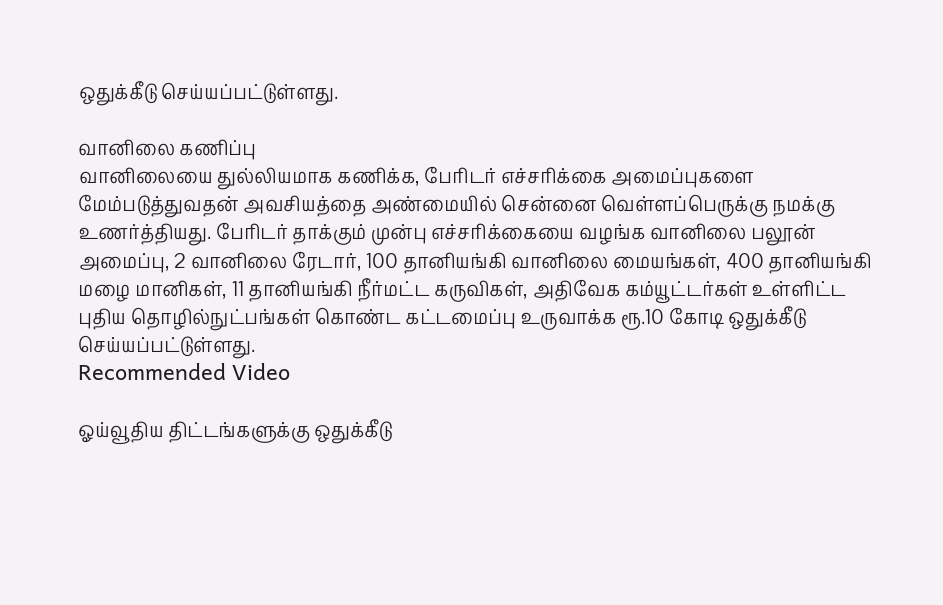ஒதுக்கீடு செய்யப்பட்டுள்ளது.

வானிலை கணிப்பு
வானிலையை துல்லியமாக கணிக்க, பேரிடர் எச்சரிக்கை அமைப்புகளை மேம்படுத்துவதன் அவசியத்தை அண்மையில் சென்னை வெள்ளப்பெருக்கு நமக்கு உணர்த்தியது. பேரிடர் தாக்கும் முன்பு எச்சரிக்கையை வழங்க வானிலை பலூன் அமைப்பு, 2 வானிலை ரேடார், 100 தானியங்கி வானிலை மையங்கள், 400 தானியங்கி மழை மானிகள், 11 தானியங்கி நீர்மட்ட கருவிகள், அதிவேக கம்யூட்டர்கள் உள்ளிட்ட புதிய தொழில்நுட்பங்கள் கொண்ட கட்டமைப்பு உருவாக்க ரூ.10 கோடி ஒதுக்கீடு செய்யப்பட்டுள்ளது.
Recommended Video

ஓய்வூதிய திட்டங்களுக்கு ஒதுக்கீடு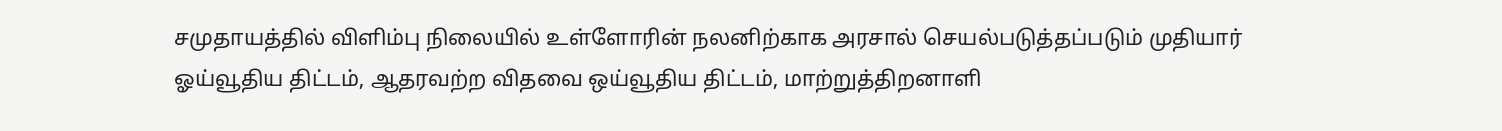சமுதாயத்தில் விளிம்பு நிலையில் உள்ளோரின் நலனிற்காக அரசால் செயல்படுத்தப்படும் முதியார் ஓய்வூதிய திட்டம், ஆதரவற்ற விதவை ஒய்வூதிய திட்டம், மாற்றுத்திறனாளி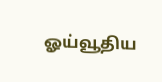ஓய்வூதிய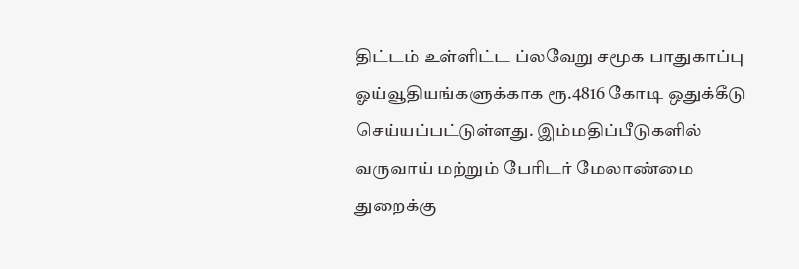திட்டம் உள்ளிட்ட ப்லவேறு சமூக பாதுகாப்பு ஓய்வூதியங்களுக்காக ரூ.4816 கோடி ஒதுக்கீடு செய்யப்பட்டுள்ளது. இம்மதிப்பீடுகளில் வருவாய் மற்றும் பேரிடர் மேலாண்மை துறைக்கு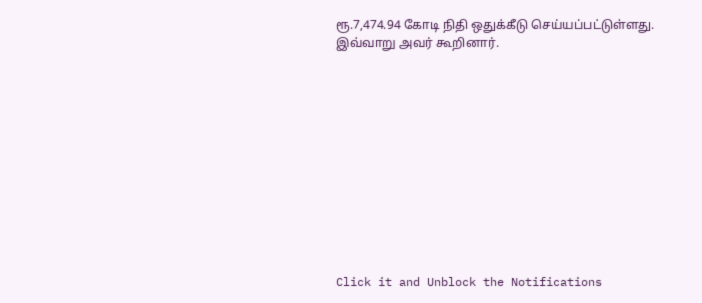ரூ.7,474.94 கோடி நிதி ஒதுக்கீடு செய்யப்பட்டுள்ளது.
இவ்வாறு அவர் கூறினார்.












Click it and Unblock the Notifications